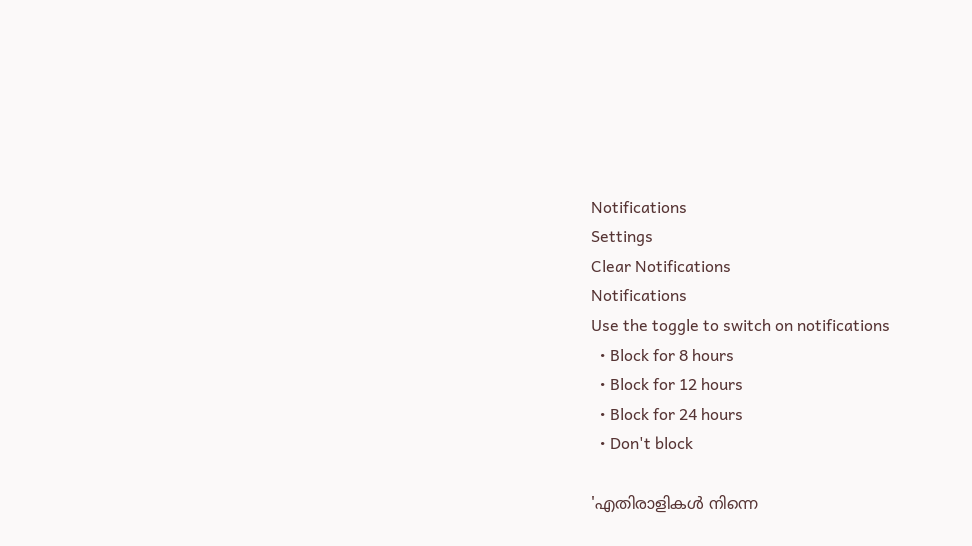Notifications
Settings
Clear Notifications
Notifications
Use the toggle to switch on notifications
  • Block for 8 hours
  • Block for 12 hours
  • Block for 24 hours
  • Don't block

'എതിരാളികള്‍ നിന്നെ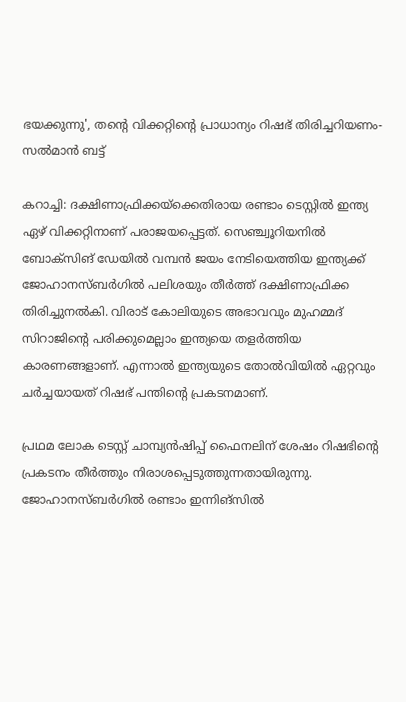ഭയക്കുന്നു', തന്റെ വിക്കറ്റിന്റെ പ്രാധാന്യം റിഷഭ് തിരിച്ചറിയണം- സല്‍മാന്‍ ബട്ട്

കറാച്ചി: ദക്ഷിണാഫ്രിക്കയ്‌ക്കെതിരായ രണ്ടാം ടെസ്റ്റില്‍ ഇന്ത്യ ഏഴ് വിക്കറ്റിനാണ് പരാജയപ്പെട്ടത്. സെഞ്ച്വൂറിയനില്‍ ബോക്‌സിങ് ഡേയില്‍ വമ്പന്‍ ജയം നേടിയെത്തിയ ഇന്ത്യക്ക് ജോഹാനസ്ബര്‍ഗില്‍ പലിശയും തീര്‍ത്ത് ദക്ഷിണാഫ്രിക്ക തിരിച്ചുനല്‍കി. വിരാട് കോലിയുടെ അഭാവവും മുഹമ്മദ് സിറാജിന്റെ പരിക്കുമെല്ലാം ഇന്ത്യയെ തളര്‍ത്തിയ കാരണങ്ങളാണ്. എന്നാല്‍ ഇന്ത്യയുടെ തോല്‍വിയില്‍ ഏറ്റവും ചര്‍ച്ചയായത് റിഷഭ് പന്തിന്റെ പ്രകടനമാണ്.

പ്രഥമ ലോക ടെസ്റ്റ് ചാമ്പ്യന്‍ഷിപ്പ് ഫൈനലിന് ശേഷം റിഷഭിന്റെ പ്രകടനം തീര്‍ത്തും നിരാശപ്പെടുത്തുന്നതായിരുന്നു. ജോഹാനസ്ബര്‍ഗില്‍ രണ്ടാം ഇന്നിങ്‌സില്‍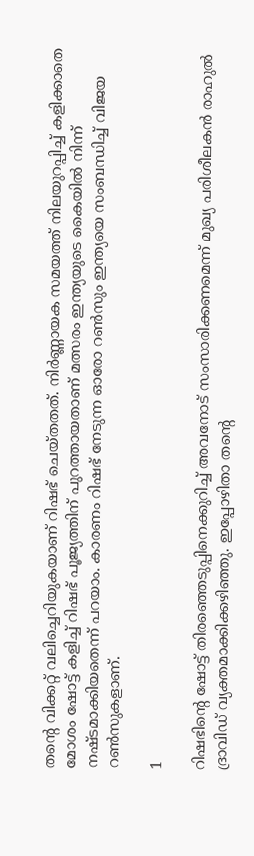തന്റെ വിക്കറ്റ് വലിച്ചെറിയുകയാണ് റിഷഭ് ചെയ്തതത്. നിര്‍ണ്ണായക സമയത്ത് നിലയുറപ്പിച്ച് കളിക്കാതെ മോശം ഷോട്ട് കളിച്ച് റിഷഭ് പൂജ്യത്തിന് പുറത്തായതാണ് മത്സരം ഇന്ത്യയുടെ കൈയില്‍ നിന്ന് നഷ്ടമാക്കിയതെന്ന് പറയാം. കാരണം റിഷഭ് നേടുന്ന ഓരോ റണ്‍സും ഇന്ത്യയെ സംബന്ധിച്ച് വിജയ റണ്‍സുകളാണ്.

1

റിഷഭിന്റെ ഷോട്ട് തിരഞ്ഞെടുപ്പിനെക്കുറിച്ച് അവനോട് സംസാരിക്കണമെന്ന് മുഖ്യ പരിശീലകന്‍ രാഹുല്‍ ദ്രാവിഡ് വ്യക്തമാക്കിക്കഴിഞ്ഞു. ഇപ്പോഴിതാ തന്റെ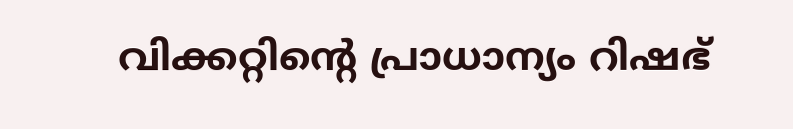വിക്കറ്റിന്റെ പ്രാധാന്യം റിഷഭ്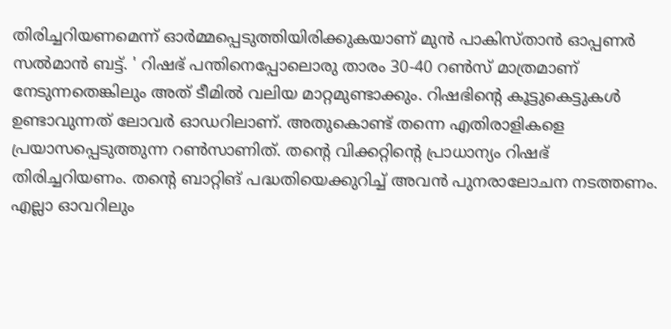തിരിച്ചറിയണമെന്ന് ഓര്‍മ്മപ്പെടുത്തിയിരിക്കുകയാണ് മുന്‍ പാകിസ്താന്‍ ഓപ്പണര്‍ സല്‍മാന്‍ ബട്ട്. ' റിഷഭ് പന്തിനെപ്പോലൊരു താരം 30-40 റണ്‍സ് മാത്രമാണ് നേടുന്നതെങ്കിലും അത് ടീമില്‍ വലിയ മാറ്റമുണ്ടാക്കും. റിഷഭിന്റെ കൂട്ടുകെട്ടുകള്‍ ഉണ്ടാവുന്നത് ലോവര്‍ ഓഡറിലാണ്. അതുകൊണ്ട് തന്നെ എതിരാളികളെ പ്രയാസപ്പെടുത്തുന്ന റണ്‍സാണിത്. തന്റെ വിക്കറ്റിന്റെ പ്രാധാന്യം റിഷഭ് തിരിച്ചറിയണം. തന്റെ ബാറ്റിങ് പദ്ധതിയെക്കുറിച്ച് അവന്‍ പുനരാലോചന നടത്തണം. എല്ലാ ഓവറിലും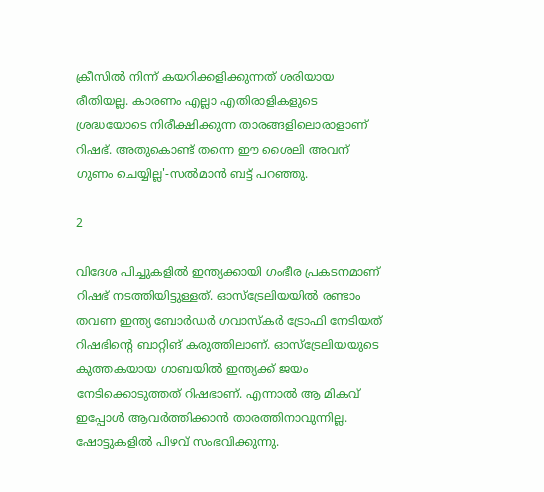ക്രീസില്‍ നിന്ന് കയറിക്കളിക്കുന്നത് ശരിയായ രീതിയല്ല. കാരണം എല്ലാ എതിരാളികളുടെ ശ്രദ്ധയോടെ നിരീക്ഷിക്കുന്ന താരങ്ങളിലൊരാളാണ് റിഷഭ്. അതുകൊണ്ട് തന്നെ ഈ ശൈലി അവന് ഗുണം ചെയ്യില്ല'-സല്‍മാന്‍ ബട്ട് പറഞ്ഞു.

2

വിദേശ പിച്ചുകളില്‍ ഇന്ത്യക്കായി ഗംഭീര പ്രകടനമാണ് റിഷഭ് നടത്തിയിട്ടുള്ളത്. ഓസ്‌ട്രേലിയയില്‍ രണ്ടാം തവണ ഇന്ത്യ ബോര്‍ഡര്‍ ഗവാസ്‌കര്‍ ട്രോഫി നേടിയത് റിഷഭിന്റെ ബാറ്റിങ് കരുത്തിലാണ്. ഓസ്‌ട്രേലിയയുടെ കുത്തകയായ ഗാബയില്‍ ഇന്ത്യക്ക് ജയം നേടിക്കൊടുത്തത് റിഷഭാണ്. എന്നാല്‍ ആ മികവ് ഇപ്പോള്‍ ആവര്‍ത്തിക്കാന്‍ താരത്തിനാവുന്നില്ല. ഷോട്ടുകളില്‍ പിഴവ് സംഭവിക്കുന്നു.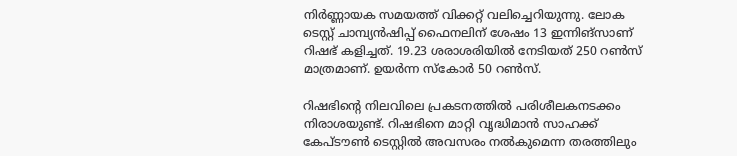നിര്‍ണ്ണായക സമയത്ത് വിക്കറ്റ് വലിച്ചെറിയുന്നു. ലോക ടെസ്റ്റ് ചാമ്പ്യന്‍ഷിപ്പ് ഫൈനലിന് ശേഷം 13 ഇന്നിങ്‌സാണ് റിഷഭ് കളിച്ചത്. 19.23 ശരാശരിയില്‍ നേടിയത് 250 റണ്‍സ് മാത്രമാണ്. ഉയര്‍ന്ന സ്‌കോര്‍ 50 റണ്‍സ്.

റിഷഭിന്റെ നിലവിലെ പ്രകടനത്തില്‍ പരിശീലകനടക്കം നിരാശയുണ്ട്. റിഷഭിനെ മാറ്റി വൃദ്ധിമാന്‍ സാഹക്ക് കേപ്ടൗണ്‍ ടെസ്റ്റില്‍ അവസരം നല്‍കുമെന്ന തരത്തിലും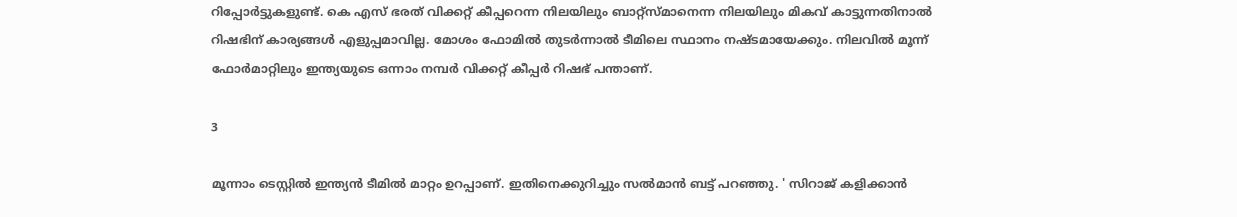റിപ്പോര്‍ട്ടുകളുണ്ട്. കെ എസ് ഭരത് വിക്കറ്റ് കീപ്പറെന്ന നിലയിലും ബാറ്റ്‌സ്മാനെന്ന നിലയിലും മികവ് കാട്ടുന്നതിനാല്‍ റിഷഭിന് കാര്യങ്ങള്‍ എളുപ്പമാവില്ല. മോശം ഫോമില്‍ തുടര്‍ന്നാല്‍ ടീമിലെ സ്ഥാനം നഷ്ടമായേക്കും. നിലവില്‍ മൂന്ന് ഫോര്‍മാറ്റിലും ഇന്ത്യയുടെ ഒന്നാം നമ്പര്‍ വിക്കറ്റ് കീപ്പര്‍ റിഷഭ് പന്താണ്.

3

മൂന്നാം ടെസ്റ്റില്‍ ഇന്ത്യന്‍ ടീമില്‍ മാറ്റം ഉറപ്പാണ്. ഇതിനെക്കുറിച്ചും സല്‍മാന്‍ ബട്ട് പറഞ്ഞു. ' സിറാജ് കളിക്കാന്‍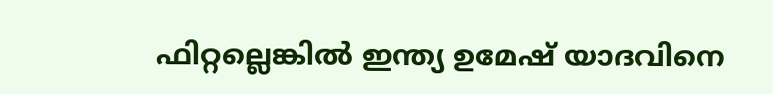ഫിറ്റല്ലെങ്കില്‍ ഇന്ത്യ ഉമേഷ് യാദവിനെ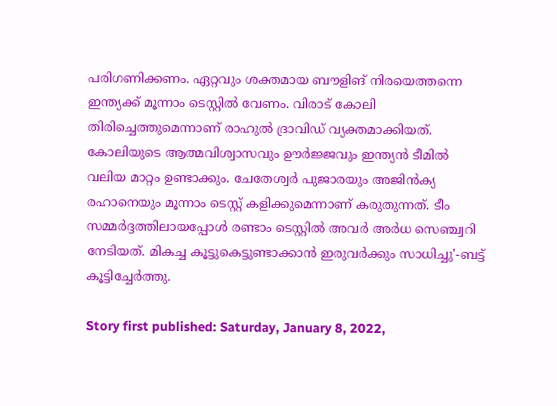പരിഗണിക്കണം. ഏറ്റവും ശക്തമായ ബൗളിങ് നിരയെത്തന്നെ ഇന്ത്യക്ക് മൂന്നാം ടെസ്റ്റില്‍ വേണം. വിരാട് കോലി തിരിച്ചെത്തുമെന്നാണ് രാഹുല്‍ ദ്രാവിഡ് വ്യക്തമാക്കിയത്. കോലിയുടെ ആത്മവിശ്വാസവും ഊര്‍ജ്ജവും ഇന്ത്യന്‍ ടീമില്‍ വലിയ മാറ്റം ഉണ്ടാക്കും. ചേതേശ്വര്‍ പുജാരയും അജിന്‍ക്യ രഹാനെയും മൂന്നാം ടെസ്റ്റ് കളിക്കുമെന്നാണ് കരുതുന്നത്. ടീം സമ്മര്‍ദ്ദത്തിലായപ്പോള്‍ രണ്ടാം ടെസ്റ്റില്‍ അവര്‍ അര്‍ധ സെഞ്ച്വറി നേടിയത്. മികച്ച കൂട്ടുകെട്ടുണ്ടാക്കാന്‍ ഇരുവര്‍ക്കും സാധിച്ചു'-ബട്ട് കൂട്ടിച്ചേര്‍ത്തു.

Story first published: Saturday, January 8, 2022,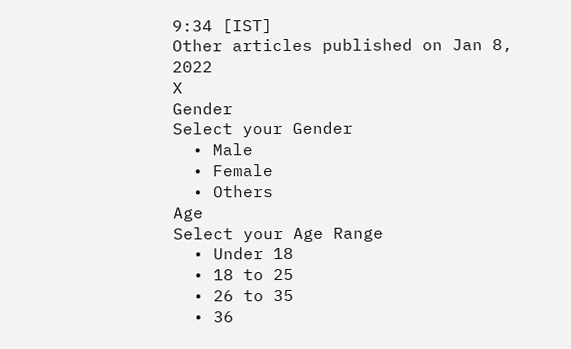9:34 [IST]
Other articles published on Jan 8, 2022
X
Gender
Select your Gender
  • Male
  • Female
  • Others
Age
Select your Age Range
  • Under 18
  • 18 to 25
  • 26 to 35
  • 36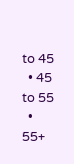to 45
  • 45 to 55
  • 55+